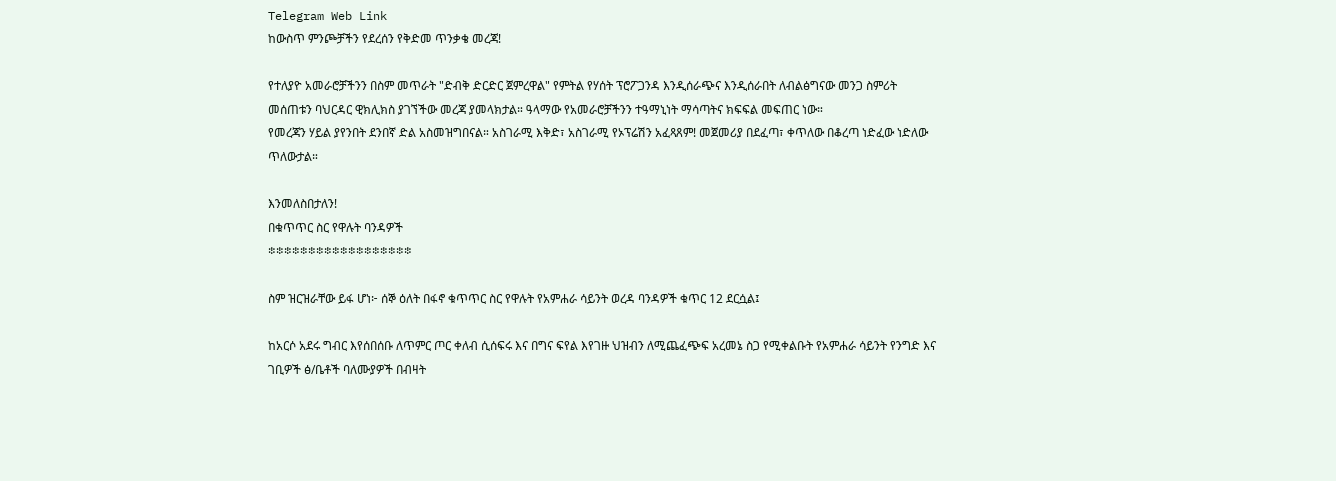Telegram Web Link
ከውስጥ ምንጮቻችን የደረሰን የቅድመ ጥንቃቄ መረጃ!

የተለያዮ አመራሮቻችንን በስም መጥራት "ድብቅ ድርድር ጀምረዋል" የምትል የሃሰት ፕሮፖጋንዳ እንዲሰራጭና እንዲሰራበት ለብልፅግናው መንጋ ስምሪት መሰጠቱን ባህርዳር ዊክሊክስ ያገኘችው መረጃ ያመላክታል። ዓላማው የአመራሮቻችንን ተዓማኒነት ማሳጣትና ክፍፍል መፍጠር ነው።
የመረጃን ሃይል ያየንበት ደንበኛ ድል አስመዝግበናል። አስገራሚ እቅድ፣ አስገራሚ የኦፕሬሽን አፈጻጸም! መጀመሪያ በደፈጣ፣ ቀጥለው በቆረጣ ነድፈው ነድለው ጥለውታል።

እንመለስበታለን!
በቁጥጥር ስር የዋሉት ባንዳዎች
፨፨፨፨፨፨፨፨፨፨፨፨፨፨፨፨፨፨

ስም ዝርዝራቸው ይፋ ሆነ፦ ሰኞ ዕለት በፋኖ ቁጥጥር ስር የዋሉት የአምሐራ ሳይንት ወረዳ ባንዳዎች ቁጥር 12 ደርሷል፤

ከአርሶ አደሩ ግብር እየሰበሰቡ ለጥምር ጦር ቀለብ ሲሰፍሩ እና በግና ፍየል እየገዙ ህዝብን ለሚጨፈጭፍ አረመኔ ስጋ የሚቀልቡት የአምሐራ ሳይንት የንግድ እና ገቢዎች ፅ/ቤቶች ባለሙያዎች በብዛት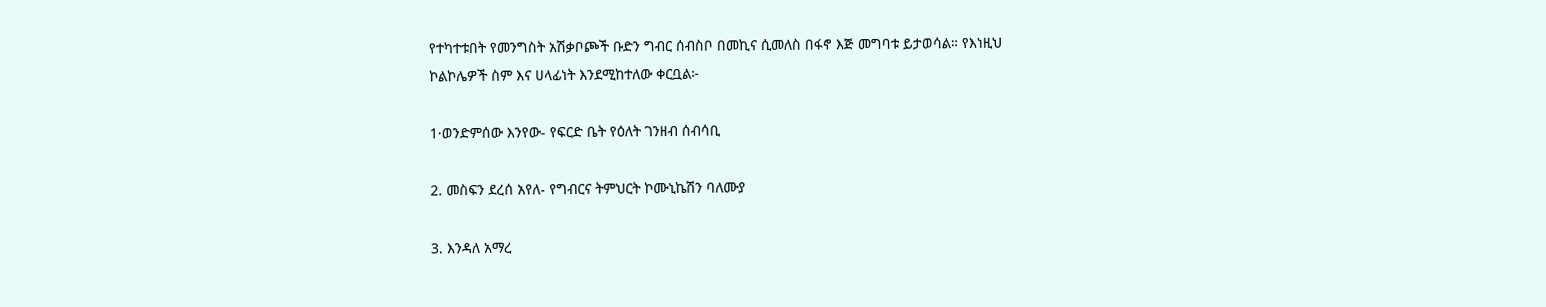የተካተቱበት የመንግስት አሽቃቦጮች ቡድን ግብር ሰብስቦ በመኪና ሲመለስ በፋኖ እጅ መግባቱ ይታወሳል። የእነዚህ ኮልኮሌዎች ስም እና ሀላፊነት እንደሚከተለው ቀርቧል፦

1·ወንድምሰው እንየው- የፍርድ ቤት የዕለት ገንዘብ ሰብሳቢ

2. መስፍን ደረሰ አየለ- የግብርና ትምህርት ኮሙኒኬሽን ባለሙያ

3. እንዳለ አማረ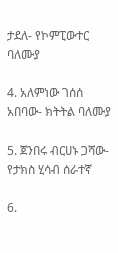ታደለ- የኮምፒውተር ባለሙያ

4. አለምነው ገሰሰ አበባው- ክትትል ባለሙያ

5. ጀንበሩ ብርሀኑ ጋሻው- የታክስ ሂሳብ ሰራተኛ

6.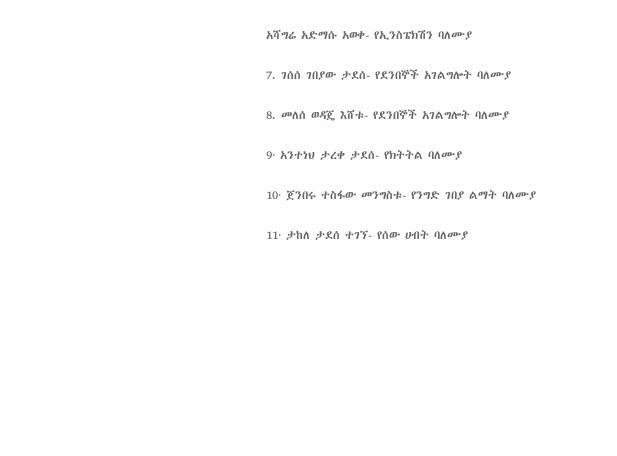አሻግሬ አድማሱ አወቀ- የኢንስፔክሽን ባለሙያ

7. ገሰሰ ገበያው ታደሰ- የደንበኞች አገልግሎት ባለሙያ

8. መለሰ ወዳጄ እሸቱ- የደንበኞች አገልግሎት ባለሙያ

9· አንተነህ ታረቀ ታደሰ- የክትትል ባለሙያ

10· ጀንበሩ ተስፋው መንግስቱ- የንግድ ገበያ ልማት ባለሙያ

11· ታከለ ታደሰ ተገኘ- የሰው ሀብት ባለሙያ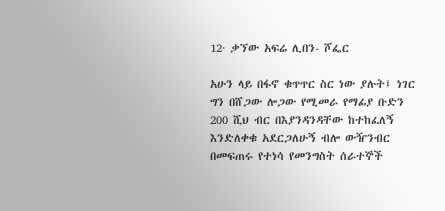12· ቃኘው አፍሬ ሊበን- ሾፌር

አሁን ላይ በፋኖ ቁጥጥር ስር ነው ያሉት፤ ነገር ግን በሸጋው ሎጋው የሚመራ የማፊያ ቡድን 200 ሺህ ብር በእያንዳንዳቸው ከተከፈለኝ እንድለቀቁ አደርጋለሁኝ ብሎ ውዥንብር በመፍጠሩ የተነሳ የመንግስት ሰራተኞች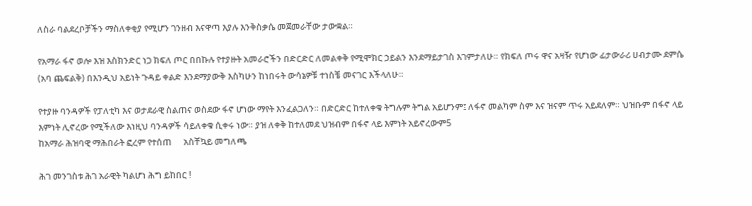ለስራ ባልደረቦቻችን ማስለቀቂያ የሚሆን ገንዘብ እናዋጣ እያሉ እንቅስቃሴ መጀመራቸው ታውቋል።

የአማራ ፋኖ ወሎ እዝ እስክንድር ነጋ ክፍለ ጦር በበኩሉ የተያዙት አመራሮችን በድርድር ለመልቀቅ የሚሞክር ኃይልን እንደማይታገስ እገምታለሁ። የክፍለ ጦሩ ዋና አዛዥ የሆነው ፊታውራሪ ሀብታሙ ደምሴ (አባ ጨፍልቅ) በእንዲህ አይነት ጉዳይ ቀልድ እንደማያውቅ እስካሁን ከነበሩት ውሳኔዎቹ ተነስቼ መናገር እችላለሁ።

የተያዙ ባንዳዎች የፓለቲካ እና ወታደራዊ ስልጠና ወስደው ፋኖ ሆነው ማየት እንፈልጋለን። በድርድር ከተለቀቁ ትግሉም ትግል አይሆንም፤ ለፋኖ መልካም ስም እና ዝናም ጥሩ አይደለም። ህዝቡም በፋኖ ላይ እምነት ሊኖረው የሚችለው እነዚህ ባንዳዎች ሳይለቀቁ ሲቀሩ ነው። ያዝ ለቀቅ ከተለመደ ህዝብም በፋኖ ላይ እምነት አይኖረውም5
ከአማራ ሕዝባዊ ማሕበራት ፎረም የተሰጠ      አስቸኳይ መግለጫ

ሕገ መንገስቱ ሕገ አራዊት ካልሆነ ሕግ ይከበር !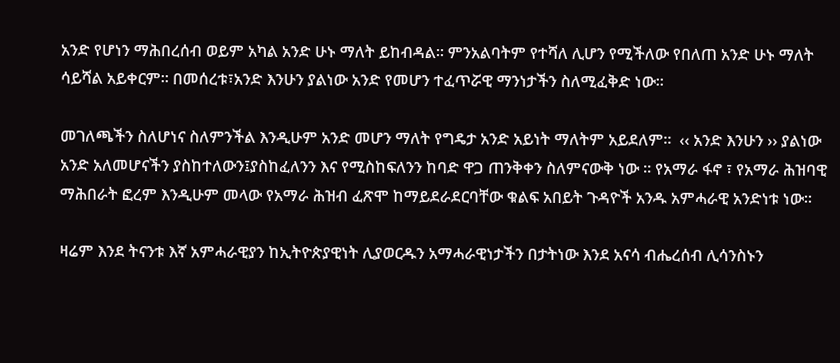አንድ የሆነን ማሕበረሰብ ወይም አካል አንድ ሁኑ ማለት ይከብዳል፡፡ ምንአልባትም የተሻለ ሊሆን የሚችለው የበለጠ አንድ ሁኑ ማለት ሳይሻል አይቀርም፡፡ በመሰረቱ፣አንድ እንሁን ያልነው አንድ የመሆን ተፈጥሯዊ ማንነታችን ስለሚፈቅድ ነው፡፡

መገለጫችን ስለሆነና ስለምንችል እንዲሁም አንድ መሆን ማለት የግዴታ አንድ አይነት ማለትም አይደለም፡፡  ‹‹ አንድ እንሁን ›› ያልነው አንድ አለመሆናችን ያስከተለውን፤ያስከፈለንን እና የሚስከፍለንን ከባድ ዋጋ ጠንቅቀን ስለምናውቅ ነው ፡፡ የአማራ ፋኖ ፣ የአማራ ሕዝባዊ ማሕበራት ፎረም እንዲሁም መላው የአማራ ሕዝብ ፈጽሞ ከማይደራደርባቸው ቁልፍ አበይት ጉዳዮች አንዱ አምሓራዊ አንድነቱ ነው፡፡

ዛሬም እንደ ትናንቱ እኛ አምሓራዊያን ከኢትዮጵያዊነት ሊያወርዱን አማሓራዊነታችን በታትነው እንደ አናሳ ብሔረሰብ ሊሳንስኑን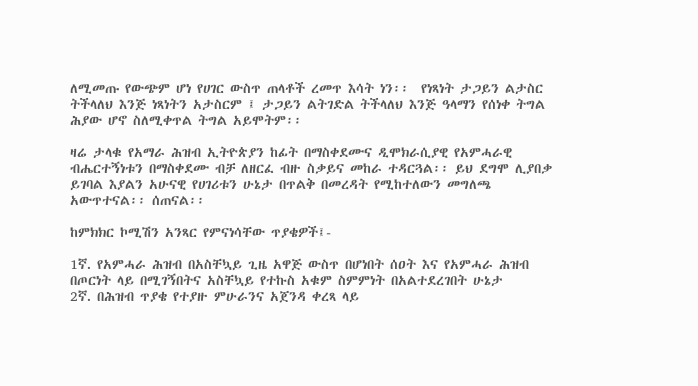ለሚመጡ የውጭም ሆነ የሀገር ውስጥ ጠላቶች ረመጥ እሳት ነን፡፡  የነጻነት ታጋይን ልታስር ትችላለህ እንጅ ነጻነትን አታስርም ፤ ታጋይን ልትገድል ትችላለህ እንጅ ዓላማን የሰነቀ ትግል ሕያው ሆኖ ስለሚቀጥል ትግል አይሞትም፡፡

ዛሬ ታላቁ የአማራ ሕዝብ ኢትዮጵያን ከፊት በማስቀደሙና ዲሞክራሲያዊ የአምሓራዊ ብሔርተኝነቱን በማስቀደሙ ብቻ ለዘርፈ ብዙ ስቃይና መከራ ተዳርጓል፡፡ ይህ ደግሞ ሊያበቃ ይገባል እያልን አሁናዊ የሀገሪቱን ሁኔታ በጥልቅ በመረዳት የሚከተለውን መግለጫ አውጥተናል፡፡ ሰጠናል፡፡

ከምክክር ኮሚሽን አንጻር የምናነሳቸው ጥያቄዎች፤-

1ኛ. የአምሓራ ሕዝብ በአስቸኳይ ጊዜ አዋጅ ውስጥ በሆነበት ሰዐት እና የአምሓራ ሕዝብ በጦርነት ላይ በሚገኝበትና አስቸኳይ የተኩስ አቁም ስምምነት በአልተደረገበት ሁኔታ
2ኛ. በሕዝብ ጥያቄ የተያዙ ምሁራንና አጀንዳ ቀረጻ ላይ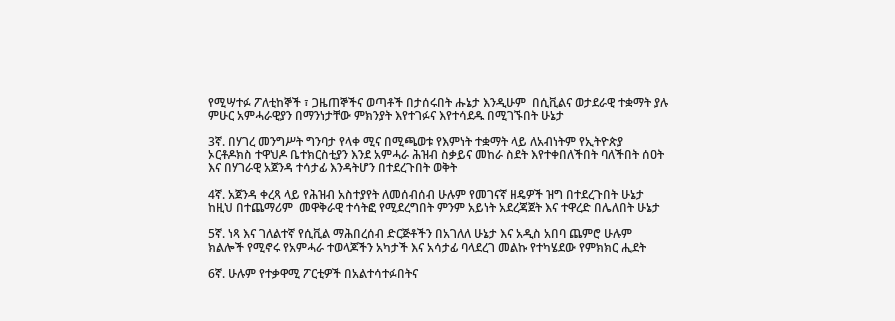የሚሣተፉ ፖለቲከኞች ፣ ጋዜጠኞችና ወጣቶች በታሰሩበት ሑኔታ እንዲሁም  በሲቪልና ወታደራዊ ተቋማት ያሉ ምሁር አምሓራዊያን በማንነታቸው ምክንያት እየተገፉና እየተሳደዱ በሚገኙበት ሁኔታ

3ኛ. በሃገረ መንግሥት ግንባታ የላቀ ሚና በሚጫወቱ የእምነት ተቋማት ላይ ለአብነትም የኢትዮጵያ ኦርቶዶክስ ተዋህዶ ቤተክርስቲያን እንደ አምሓራ ሕዝብ ስቃይና መከራ ስደት እየተቀበለችበት ባለችበት ሰዐት እና በሃገራዊ አጀንዳ ተሳታፊ እንዳትሆን በተደረጉበት ወቅት

4ኛ. አጀንዳ ቀረጻ ላይ የሕዝብ አስተያየት ለመሰብሰብ ሁሉም የመገናኛ ዘዴዎች ዝግ በተደረጉበት ሁኔታ ከዚህ በተጨማሪም  መዋቅራዊ ተሳትፎ የሚደረግበት ምንም አይነት አደረጃጀት እና ተዋረድ በሌለበት ሁኔታ

5ኛ. ነጻ እና ገለልተኛ የሲቪል ማሕበረሰብ ድርጅቶችን በአገለለ ሁኔታ እና አዲስ አበባ ጨምሮ ሁሉም ክልሎች የሚኖሩ የአምሓራ ተወላጆችን አካታች እና አሳታፊ ባላደረገ መልኩ የተካሄደው የምክክር ሒደት

6ኛ. ሁሉም የተቃዋሚ ፖርቲዎች በአልተሳተፉበትና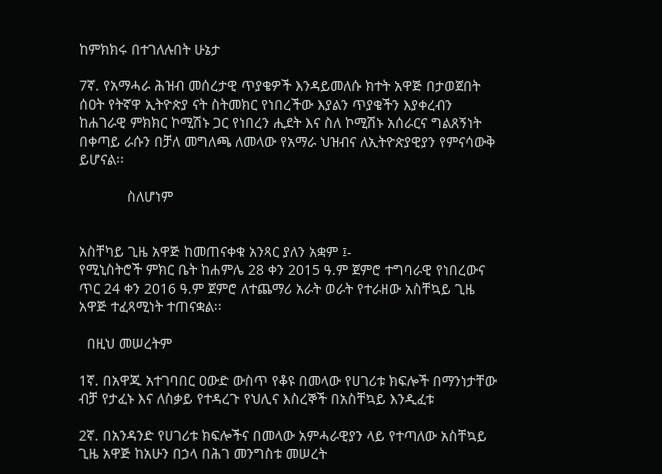ከምክክሩ በተገለሉበት ሁኔታ

7ኛ. የአማሓራ ሕዝብ መሰረታዊ ጥያቄዎች እንዳይመለሱ ክተት አዋጅ በታወጀበት ሰዐት የትኛዋ ኢትዮጵያ ናት ስትመክር የነበረችው እያልን ጥያቄችን እያቀረብን ከሐገራዊ ምክክር ኮሚሽኑ ጋር የነበረን ሒደት እና ስለ ኮሚሽኑ አሰራርና ግልጸኝነት በቀጣይ ራሱን በቻለ መግለጫ ለመላው የአማራ ህዝብና ለኢትዮጵያዊያን የምናሳውቅ ይሆናል፡፡

            ስለሆነም


አስቸካይ ጊዜ አዋጅ ከመጠናቀቁ አንጻር ያለን አቋም ፤-
የሚኒስትሮች ምክር ቤት ከሐምሌ 28 ቀን 2015 ዓ.ም ጀምሮ ተግባራዊ የነበረውና ጥር 24 ቀን 2016 ዓ.ም ጀምሮ ለተጨማሪ አራት ወራት የተራዘው አስቸኳይ ጊዜ አዋጅ ተፈጻሚነት ተጠናቋል፡፡

  በዚህ መሠረትም

1ኛ. በአዋጁ አተገባበር ዐውድ ውስጥ የቆዩ በመላው የሀገሪቱ ክፍሎች በማንነታቸው ብቻ የታፈኑ እና ለስቃይ የተዳረጉ የህሊና እስረኞች በአስቸኳይ እንዲፈቱ

2ኛ. በአንዳንድ የሀገሪቱ ክፍሎችና በመላው አምሓራዊያን ላይ የተጣለው አስቸኳይ ጊዜ አዋጅ ከአሁን በኃላ በሕገ መንግስቱ መሠረት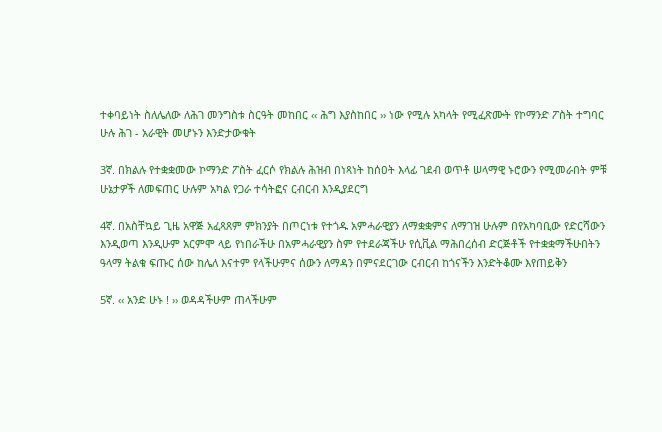ተቀባይነት ስለሌለው ለሕገ መንግስቱ ስርዓት መከበር ‹‹ ሕግ እያስከበር ›› ነው የሚሉ አካላት የሚፈጽሙት የኮማንድ ፖስት ተግባር ሁሉ ሕገ - አራዊት መሆኑን እንድታውቁት

3ኛ. በክልሉ የተቋቋመው ኮማንድ ፖስት ፈርሶ የክልሉ ሕዝብ በነጻነት ከሰዐት እላፊ ገደብ ወጥቶ ሠላማዊ ኑሮውን የሚመራበት ምቹ ሁኔታዎች ለመፍጠር ሁሉም አካል የጋራ ተሳትፎና ርብርብ እንዲያደርግ

4ኛ. በአስቸኳይ ጊዜ አዋጅ አፈጻጸም ምክንያት በጦርነቱ የተጎዱ አምሓራዊያን ለማቋቋምና ለማገዝ ሁሉም በየአካባቢው የድርሻውን እንዲወጣ እንዲሁም አርምሞ ላይ የነበራችሁ በአምሓራዊያን ስም የተደራጃችሁ የሲቪል ማሕበረሰብ ድርጅቶች የተቋቋማችሁበትን ዓላማ ትልቁ ፍጡር ሰው ከሌለ እናተም የላችሁምና ሰውን ለማዳን በምናደርገው ርብርብ ከጎናችን እንድትቆሙ እየጠይቅን

5ኛ. ‹‹ አንድ ሁኑ ! ›› ወዳዳችሁም ጠላችሁም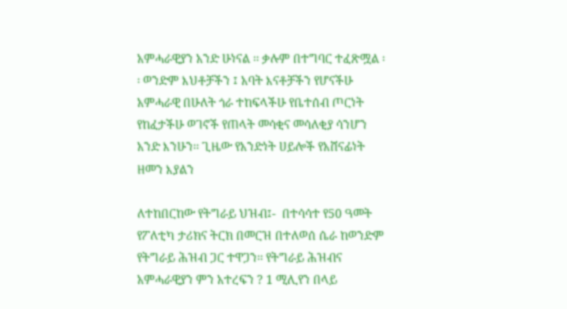አምሓራዊያን አንድ ሁነናል ፡፡ ቃሉም በተግባር ተፈጽሟል ፡፡ ወንድም እህቶቻችን ፤ አባት እናቶቻችን የሆናችሁ አምሓራዊ በሁለት ጎራ ተከፍላችሁ የቤተሰብ ጦርነት የከፈታችሁ ወገኖች የጠላት መሳቂና መሳለቂያ ሳንሆን አንድ እንሁን፡፡ ጊዜው የአንድነት ሀይሎች የአሸናፊነት ዘመን እያልን

ለተከበርከው የትግራይ ህዝብ፤-  በተሳሳተ የ50 ዓመት የፖለቲካ ታሪክና ትርክ በመርዝ በተለወሰ ሴራ ከወንድም የትግራይ ሕዝብ ጋር ተዋጋን፡፡ የትግራይ ሕዝብና አምሓራዊያን ምን አተረፍን ? 1 ሚሊየን በላይ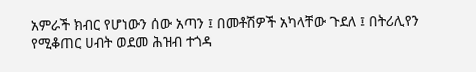አምራች ክብር የሆነውን ሰው አጣን ፤ በመቶሽዎች አካላቸው ጉደለ ፤ በትሪሊየን የሚቆጠር ሀብት ወደመ ሕዝብ ተጎዳ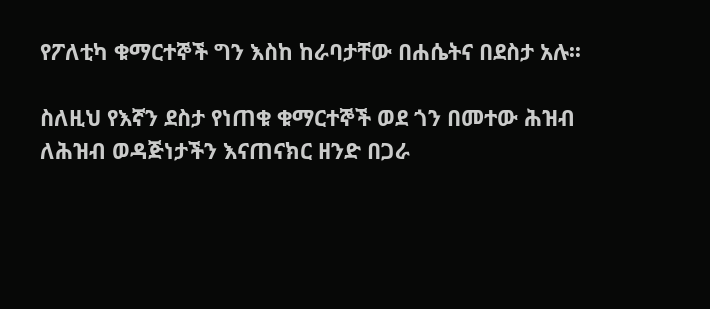የፖለቲካ ቁማርተኞች ግን እስከ ከራባታቸው በሐሴትና በደስታ አሉ፡፡

ስለዚህ የእኛን ደስታ የነጠቁ ቁማርተኞች ወደ ጎን በመተው ሕዝብ ለሕዝብ ወዳጅነታችን እናጠናክር ዘንድ በጋራ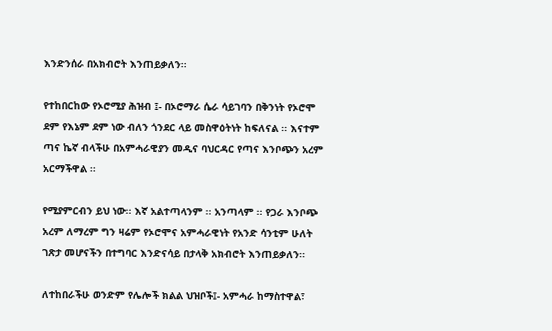እንድንሰራ በአክብሮት እንጠይቃለን፡፡

የተከበርከው የኦሮሚያ ሕዝብ ፤- በኦሮማራ ሴራ ሳይገባን በቅንነት የኦሮሞ ደም የእኔም ደም ነው ብለን ጎንደር ላይ መስዋዕትነት ከፍለናል ፡፡ እናተም ጣና ኬኛ ብላችሁ በአምሓራዊያን መዲና ባህርዳር የጣና እንቦጭን አረም አርማችዋል ፡፡

የሚያምርብን ይህ ነው፡፡ እኛ አልተጣላንም ፡፡ አንጣላም ፡፡ የጋራ እንቦጭ አረም ለማረም ግን ዛሬም የኦሮሞና አምሓራዊነት የአንድ ሳንቲም ሁለት ገጽታ መሆናችን በተግባር እንድናሳይ በታላቅ አክብሮት እንጠይቃለን፡፡

ለተከበራችሁ ወንድም የሌሎች ክልል ህዝቦች፤- አምሓራ ከማስተዋል፣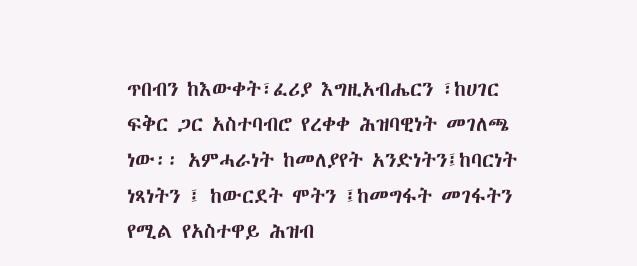ጥበብን ከእውቀት፣ፈሪያ እግዚአብሔርን ፣ከሀገር ፍቅር ጋር አስተባብሮ የረቀቀ ሕዝባዊነት መገለጫ ነው፡፡ አምሓራነት ከመለያየት አንድነትን፤ከባርነት ነጻነትን ፤ ከውርደት ሞትን ፤ከመግፋት መገፋትን የሚል የአስተዋይ ሕዝብ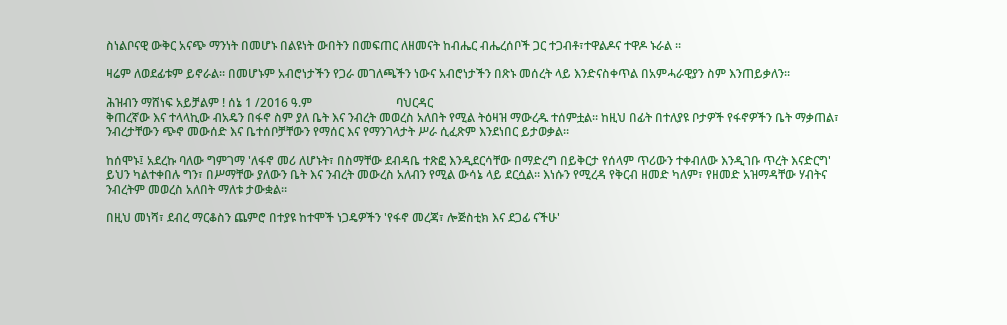ስነልቦናዊ ውቅር አናጭ ማንነት በመሆኑ በልዩነት ውበትን በመፍጠር ለዘመናት ከብሔር ብሔረሰቦች ጋር ተጋብቶ፣ተዋልዶና ተዋዶ ኑራል ፡፡

ዛሬም ለወደፊቱም ይኖራል፡፡ በመሆኑም አብሮነታችን የጋራ መገለጫችን ነውና አብሮነታችን በጽኑ መሰረት ላይ እንድናስቀጥል በአምሓራዊያን ስም እንጠይቃለን፡፡

ሕዝብን ማሸነፍ አይቻልም ! ሰኔ 1 /2016 ዓ.ም                            ባህርዳር
ቅጠረኛው እና ተላላኪው ብአዴን በፋኖ ስም ያለ ቤት እና ንብረት መወረስ አለበት የሚል ትዕዛዝ ማውረዱ ተሰምቷል። ከዚህ በፊት በተለያዩ ቦታዎች የፋኖዎችን ቤት ማቃጠል፣ ንብረታቸውን ጭኖ መውሰድ እና ቤተሰቦቻቸውን የማሰር እና የማንገላታት ሥራ ሲፈጽም እንደነበር ይታወቃል።

ከሰሞኑ፤ አደረኩ ባለው ግምገማ 'ለፋኖ መሪ ለሆኑት፣ በስማቸው ደብዳቤ ተጽፎ እንዲደርሳቸው በማድረግ በይቅርታ የሰላም ጥሪውን ተቀብለው እንዲገቡ ጥረት እናድርግ' ይህን ካልተቀበሉ ግን፣ በሥማቸው ያለውን ቤት እና ንብረት መውረስ አለብን የሚል ውሳኔ ላይ ደርሷል። እነሱን የሚረዳ የቅርብ ዘመድ ካለም፣ የዘመድ አዝማዳቸው ሃብትና ንብረትም መወረስ አለበት ማለቱ ታውቋል።

በዚህ መነሻ፣ ደብረ ማርቆስን ጨምሮ በተያዩ ከተሞች ነጋዴዎችን 'የፋኖ መረጃ፣ ሎጅስቲክ እና ደጋፊ ናችሁ'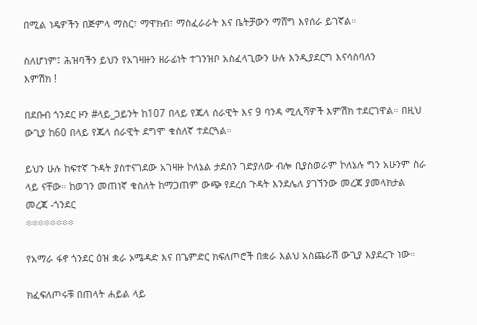በሚል ነዴዎችን በጅምላ ማስር፣ ማዋክብ፣ ማስፈራራት እና ቤትቻውን ማሸግ እየሰራ ይገኛል።

ስለሆነም፤ ሕዝባችን ይህን የአገዛዙን ዘራፊነት ተገንዝቦ አስፈላጊውን ሁሉ እንዲያደርግ እናሳስባለን
እምሽክ !

በደቡብ ጎንደር ዞን #ላይ_ጋይንት ከ107 በላይ የጁላ ሰራዊት እና 9 ባንዳ ሚሊሻዎች እምሽክ ተደርገዋል። በዚህ ውጊያ ከ60 በላይ የጁላ ሰራዊት ደግሞ ቁስለኛ ተደርጓል።

ይህን ሁሉ ከፍተኛ ጉዳት ያስተናገደው አገዛዙ ኮለኔል ታደሰን ገድያለው ብሎ ቢያስወራም ኮለኔሉ ግን አሁንም ስራ ላይ ናቸው። ከወገን መጠነኛ ቁስለት ከማጋጠም ውጭ የደረሰ ጉዳት እንደሌለ ያገኘንው መረጃ ያመላክታል
መረጃ -ጎንደር
፨፨፨፨፨፨፨፨

የአማራ ፋኖ ጎንደር ዕዝ ቋራ ኦሜዳድ እና በጌምድር ክፍለጦሮች በቋራ እልህ አስጨራሽ ውጊያ እያደረጉ ነው።

ክፈፍለጦሩቹ በጠላት ሐይል ላይ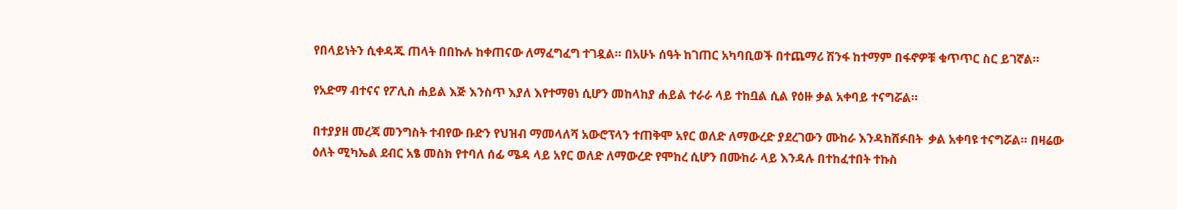የበላይነትን ሲቀዳጁ ጠላት በበኩሉ ከቀጠናው ለማፈግፈግ ተገዷል። በአሁኑ ሰዓት ከገጠር አካባቢወች በተጨማሪ ሽንፋ ከተማም በፋኖዎቹ ቁጥጥር ስር ይገኛል።

የአድማ ብተናና የፖሊስ ሐይል እጅ እንስጥ እያለ እየተማፀነ ሲሆን መከላከያ ሐይል ተራራ ላይ ተከቧል ሲል የዕዙ ቃል አቀባይ ተናግሯል።

በተያያዘ መረጃ መንግስት ተብየው ቡድን የህዝብ ማመላለሻ አውሮፕላን ተጠቅሞ አየር ወለድ ለማውረድ ያደረገውን ሙከራ እንዳከሸፉበት  ቃል አቀባዩ ተናግሯል። በዛሬው ዕለት ሚካኤል ደብር አፄ መስክ የተባለ ሰፊ ሜዳ ላይ አየር ወለድ ለማውረድ የሞከረ ሲሆን በሙከራ ላይ እንዳሉ በተከፈተበት ተኩስ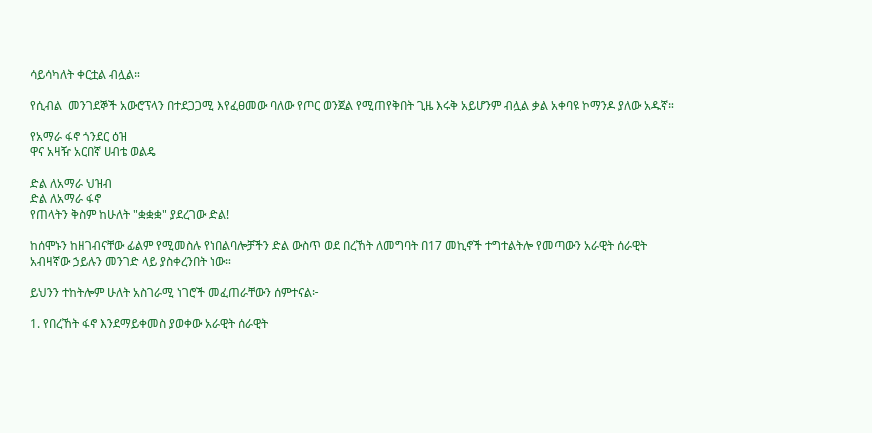ሳይሳካለት ቀርቷል ብሏል።

የሲብል  መንገደኞች አውሮፕላን በተደጋጋሚ እየፈፀመው ባለው የጦር ወንጀል የሚጠየቅበት ጊዜ እሩቅ አይሆንም ብሏል ቃል አቀባዩ ኮማንዶ ያለው አዱኛ።

የአማራ ፋኖ ጎንደር ዕዝ
ዋና አዛዥ አርበኛ ሀብቴ ወልዴ

ድል ለአማራ ህዝብ
ድል ለአማራ ፋኖ
የጠላትን ቅስም ከሁለት "ቋቋቋ" ያደረገው ድል!

ከሰሞኑን ከዘገብናቸው ፊልም የሚመስሉ የነበልባሎቻችን ድል ውስጥ ወደ በረኸት ለመግባት በ17 መኪኖች ተግተልትሎ የመጣውን አራዊት ሰራዊት አብዛኛው ኃይሉን መንገድ ላይ ያስቀረንበት ነው።

ይህንን ተከትሎም ሁለት አስገራሚ ነገሮች መፈጠራቸውን ሰምተናል፦

1. የበረኸት ፋኖ እንደማይቀመስ ያወቀው አራዊት ሰራዊት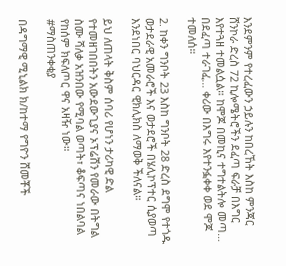እንደምንም የተረፈውን ኃይሉን ከበረኸት እስከ ምንጃር ሸንኮራ ድረስ 72 ኪሎሜትሮችን ደፈጣ ፍራቻ በእግር እየተጓዘ ተመልሷል። ከሞጆ በመኪና ተግተልትሎ መጣ… በደፈጣ ተራገፈ… ቀሪው በእግሩ እየተንፏቀቀ ወደ ሞጆ ተመለሰ።

2. ከቀን ግንቦት 23 እስከ ግንቦት 28 ድረስ ደግሞ የተጎዱ ወታደራዊ አመራሮች እና ወታደሮች በሄሊኮፕተር ሲያወጣ እንደነበር ባህርዳር ዊክሊክስ ለማወቅ ችለናል።

ይህ ለጠላት ቅስም ሰባሪ የሆነን ታሪካዊ ድል የተመዘገበበትን አውደውጊያና ኦፕሬሽን የመራው በትግል ስሙ ሻለቃ አዝንበው የሚባል ወጣት፣ ቆፍጣና ነበልባል የከሰም ክፍለጦር ዋና አዛዥ ነው።
#ማስጠንቀቂያ

በዳግማዊ ሚኒልክ ክ/ከተማ የግዮን ሸመቾች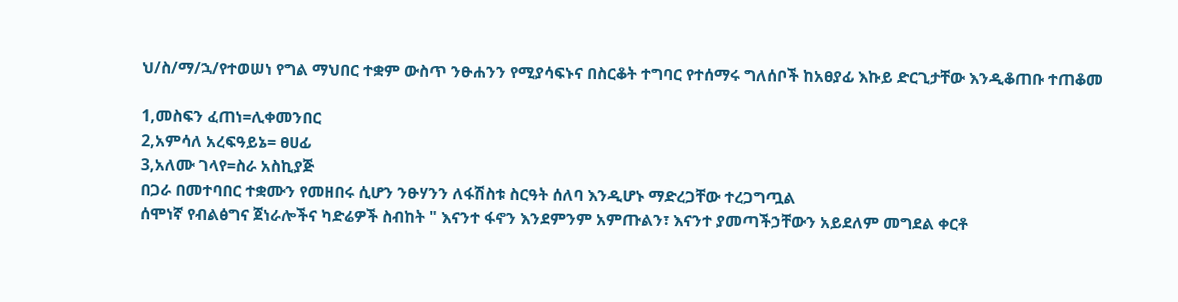ህ/ስ/ማ/ኋ/የተወሠነ የግል ማህበር ተቋም ውስጥ ንፁሐንን የሚያሳፍኑና በስርቆት ተግባር የተሰማሩ ግለሰቦች ከአፀያፊ እኩይ ድርጊታቸው እንዲቆጠቡ ተጠቆመ

1,መስፍን ፈጠነ=ሊቀመንበር
2,አምሳለ አረፍዓይኔ= ፀሀፊ
3,አለሙ ገላየ=ስራ አስኪያጅ
በጋራ በመተባበር ተቋሙን የመዘበሩ ሲሆን ንፁሃንን ለፋሽስቱ ስርዓት ሰለባ እንዲሆኑ ማድረጋቸው ተረጋግጧል
ሰሞነኛ የብልፅግና ጀነራሎችና ካድሬዎች ስብከት " እናንተ ፋኖን እንደምንም አምጡልን፣ እናንተ ያመጣችኃቸውን አይደለም መግደል ቀርቶ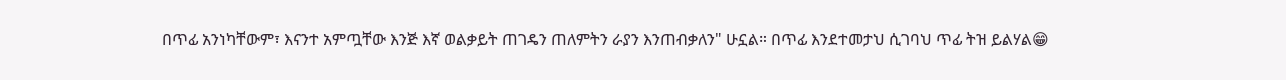በጥፊ አንነካቸውም፣ እናንተ አምጧቸው እንጅ እኛ ወልቃይት ጠገዴን ጠለምትን ራያን እንጠብቃለን" ሁኗል። በጥፊ እንደተመታህ ሲገባህ ጥፊ ትዝ ይልሃል😁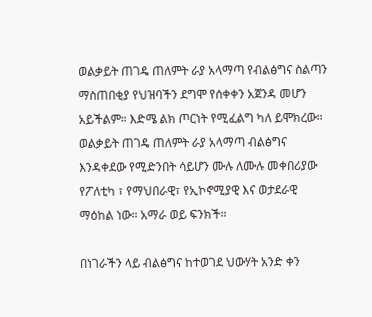ወልቃይት ጠገዴ ጠለምት ራያ አላማጣ የብልፅግና ስልጣን ማስጠበቂያ የህዝባችን ደግሞ የሰቀቀን አጀንዳ መሆን አይችልም። እድሜ ልክ ጦርነት የሚፈልግ ካለ ይሞክረው። ወልቃይት ጠገዴ ጠለምት ራያ አላማጣ ብልፅግና እንዳቀደው የሚድንበት ሳይሆን ሙሉ ለሙሉ መቀበሪያው የፖለቲካ ፣ የማህበራዊ፣ የኢኮኖሚያዊ እና ወታደራዊ ማዕከል ነው። አማራ ወይ ፍንክች።

በነገራችን ላይ ብልፅግና ከተወገደ ህውሃት አንድ ቀን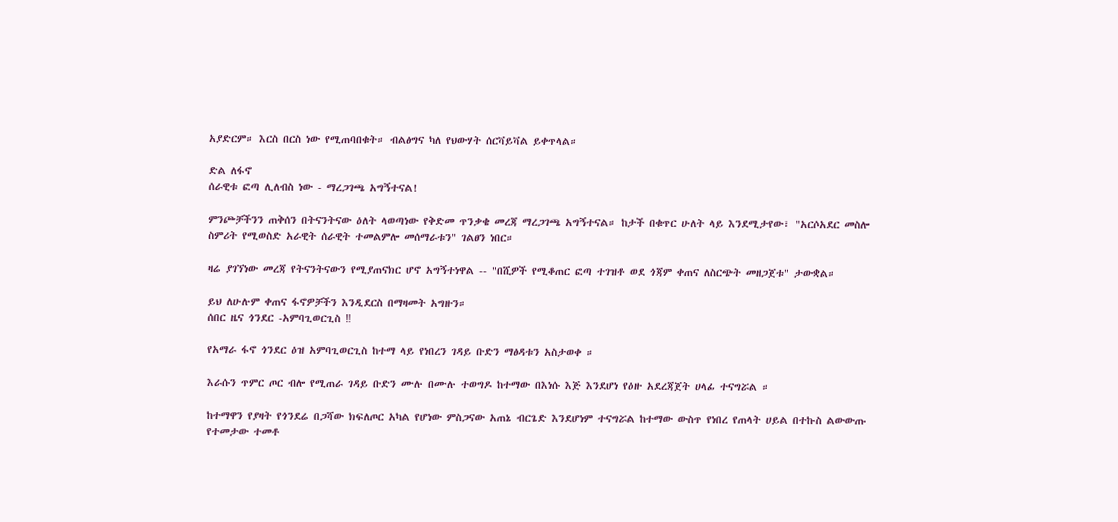አያድርም። እርስ በርስ ነው የሚጠባበቁት። ብልፅግና ካለ የህውሃት ሰርቫይቫል ይቀጥላል።

ድል ለፋኖ
ሰራዊቱ ፎጣ ሊለብስ ነው - ማረጋገጫ አግኝተናል!

ምንጮቻችንን ጠቅሰን በትናንትናው ዕለት ላወጣነው የቅድመ ጥንቃቄ መረጃ ማረጋገጫ አግኝተናል። ከታች በቁጥር ሁለት ላይ እንደሚታየው፣ "አርሶአደር መስሎ ስምሪት የሚወስድ አራዊት ሰራዊት ተመልምሎ መሰማራቱን" ገልፀን ነበር።

ዛሬ ያገኘነው መረጃ የትናንትናውን የሚያጠናክር ሆኖ አግኝተነዋል -- "በሺዎች የሚቆጠር ፎጣ ተገዝቶ ወደ ጎጃም ቀጠና ለስርጭት መዘጋጀቱ" ታውቋል።

ይህ ለሁሉም ቀጠና ፋኖዎቻችን እንዲደርስ በማዛመት አግዙን።
ሰበር ዜና ጎንደር -አምባጊወርጊስ ‼

የአማራ ፋኖ ጎንደር ዕዝ አምባጊወርጊስ ከተማ ላይ የነበረን ገዳይ ቡድን ማፅዳቱን አስታወቀ ።

እራሱን ጥምር ጦር ብሎ የሚጠራ ገዳይ ቡድን ሙሉ በሙሉ ተወግዶ ከተማው በእነሱ እጅ እንደሆነ የዕዙ አደረጃጀት ሀላፊ ተናግሯል ።

ከተማዋን የያዛት የጎንደሬ በጋሻው ክፍለጦር አካል የሆነው ምስጋናው አጠኔ ብርጌድ እንደሆነም ተናግሯል ከተማው ውስጥ የነበረ የጠላት ሀይል በተኩስ ልውውጡ የተመታው ተመቶ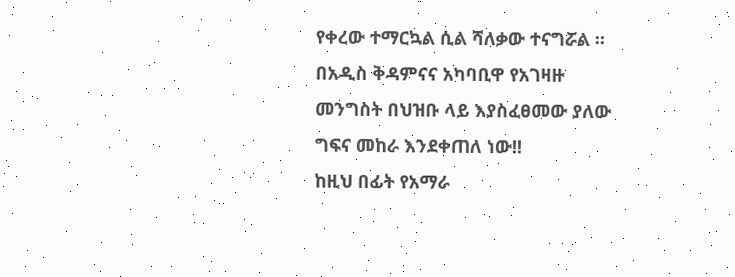የቀረው ተማርኳል ሲል ሻለቃው ተናግሯል ።
በአዲስ ቅዳምናና አካባቢዋ የአገዛዙ መንግስት በህዝቡ ላይ እያስፈፀመው ያለው ግፍና መከራ እንደቀጠለ ነው!!
ከዚህ በፊት የአማራ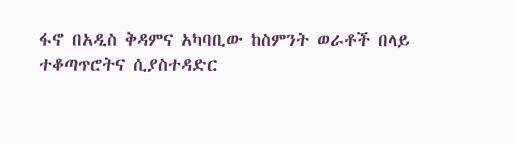ፋኖ በአዲስ ቅዳምና አካባቢው ከስምንት ወራቶች በላይ ተቆጣጥሮትና ሲያስተዳድር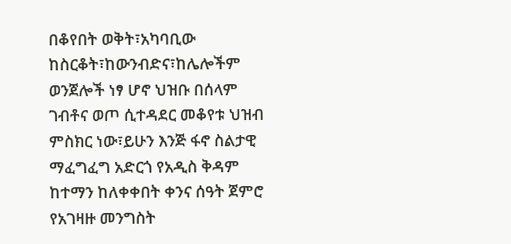በቆየበት ወቅት፣አካባቢው ከስርቆት፣ከውንብድና፣ከሌሎችም ወንጀሎች ነፃ ሆኖ ህዝቡ በሰላም ገብቶና ወጦ ሲተዳደር መቆየቱ ህዝብ ምስክር ነው፣ይሁን እንጅ ፋኖ ስልታዊ ማፈግፈግ አድርጎ የአዲስ ቅዳም ከተማን ከለቀቀበት ቀንና ሰዓት ጀምሮ የአገዛዙ መንግስት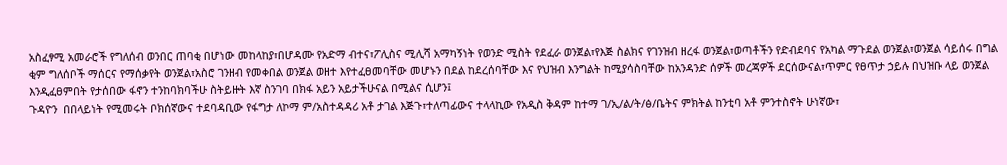አስፈፃሚ አመራሮች የግለሰብ ወንበር ጠባቂ በሆነው መከላከያ፣በሆዳሙ የአድማ ብተና፣ፖሊስና ሚሊሻ አማካኝነት የወንድ ሚስት የደፈራ ወንጀል፣የእጅ ስልክና የገንዝብ ዘረፋ ወንጀል፣ወጣቶችን የድብደባና የአካል ማጉደል ወንጀል፣ወንጀል ሳይሰሩ በግል ቂም ግለሰቦች ማሰርና የማሰቃየት ወንጀል፣አስሮ ገንዘብ የመቀበል ወንጀል ወዘተ እየተፈፀመባቸው መሆኑን በደል ከደረሰባቸው እና የህዝብ እንግልት ከሚያሳስባቸው ከአንዳንድ ሰዎች መረጃዎች ደርሰውናል፣ጥምር የፀጥታ ኃይሉ በህዝቡ ላይ ወንጀል እንዲፈፀምበት የታሰበው ፋኖን ተንከባክባችሁ ስትይዙት እኛ ስንገባ በክፋ አይን አይታችሁናል በሚልና ሲሆን፤
ጉዳዮን  በበላይነት የሚመሩት ቦክሰኛውና ተደባዳቢው የፋግታ ለኮማ ም/አስተዳዳሪ አቶ ታገል እጅጉ፣ተለጣፊውና ተላላኪው የአዲስ ቅዳም ከተማ ገ/ኢ/ል/ት/ፅ/ቤትና ምክትል ከንቲባ አቶ ምንተስኖት ሁነኛው፣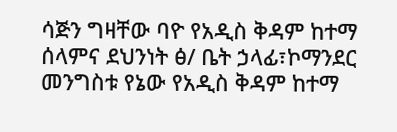ሳጅን ግዛቸው ባዮ የአዲስ ቅዳም ከተማ ሰላምና ደህንነት ፅ/ ቤት ኃላፊ፣ኮማንደር መንግስቱ የኔው የአዲስ ቅዳም ከተማ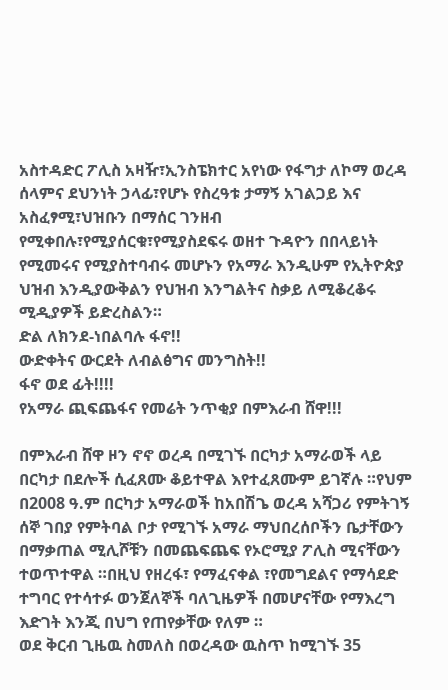አስተዳድር ፖሊስ አዛዥ፣ኢንስፔክተር አየነው የፋግታ ለኮማ ወረዳ ሰላምና ደህንነት ኃላፊ፣የሆኑ የስረዓቱ ታማኝ አገልጋይ እና አስፈፃሚ፣ህዝቡን በማሰር ገንዘብ የሚቀበሉ፣የሚያሰርቁ፣የሚያስደፍሩ ወዘተ ጉዳዮን በበላይነት የሚመሩና የሚያስተባብሩ መሆኑን የአማራ እንዲሁም የኢትዮጵያ  ህዝብ እንዲያውቅልን የህዝብ እንግልትና ስቃይ ለሚቆረቆሩ ሚዲያዎች ይድረስልን።
ድል ለክንደ-ነበልባሉ ፋኖ!!
ውድቀትና ውርደት ለብልፅግና መንግስት!!
ፋኖ ወደ ፊት!!!!
የአማራ ጪፍጨፋና የመሬት ንጥቂያ በምእራብ ሸዋ!!!

በምእራብ ሸዋ ዞን ኖኖ ወረዳ በሚገኙ በርካታ አማራወች ላይ በርካታ በደሎች ሲፈጸሙ ቆይተዋል እየተፈጸሙም ይገኛሉ ።የህም በ2008 ዓ.ም በርካታ አማራወች ከአበሽጌ ወረዳ አሻጋሪ የምትገኝ ሰኞ ገበያ የምትባል ቦታ የሚገኙ አማራ ማህበረሰቦችን ቤታቸውን በማቃጠል ሚሊሾቹን በመጨፍጨፍ የኦሮሚያ ፖሊስ ሚናቸውን ተወጥተዋል ።በዚህ የዘረፋ፣ የማፈናቀል ፣የመግደልና የማሳደድ ተግባር የተሳተፉ ወንጀለኞች ባለጊዜዎች በመሆናቸው የማእረግ እድገት እንጂ በህግ የጠየቃቸው የለም ።
ወደ ቅርብ ጊዜዉ ስመለስ በወረዳው ዉስጥ ከሚገኙ 35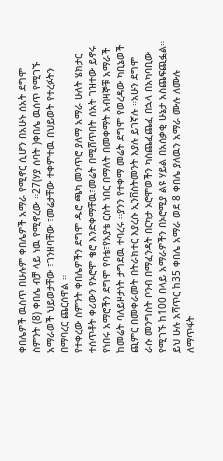ቀበሌዎች ዉስጥ በሁሉም ቀበሌዎች አማራ የሚኖር ሲሆን በአሁኑ ሰአት ደግሞ ስምንት (8) ቀበሌ ብቻ ላይ ነዉ የሚኖረው ።27(ሃያ ሰባት )ቀበሌ ዉሰጥ የሚገኙ አማራወች ህይወታቸው ፣ገንዘባቸው ፣መሬታቸው ተቀምተዉ በህይወት የተረፉትን በማባረር ጨርሰዋል ።
የተቀረው ስምንት ቀበሌዎችን ደግሞ ዱሮ ጫካ መንጥሮ ያለማ አማራ ሁለት ሄክታር ተሰጥቶት ቀሪውን የኦሮሞ ቄሮ እንድቀማቸዉ፣መሬት በሚሸጥበት ሰአት ገዝተው ይኖሩ የነበሩ አማሮችን ደግሞ የባቴ፣የአያቴ ርስት ነበር በማለት በመቀማት አብዛኞቹ አማራች ከመሬት ባለይዞታነት ታግደዉ ተባረሩ ።ያንን የተቀማ መሬት ደግሞ የወረዳው ካቢኔወች ጪምር በመቀራመት በትራክተር እያረሱ ኢንቨስትመንት እያሉ ይገኛሉ ።አሁን ደግሞ ራሱ መንግስት ቦንብ በማፈንዳት በርካታ ኦሮሞወችን ካስጨፈጨፈ በኋላ በአካባቢው የሚገኙ ከ100 በላይ አማራዎችን በኦሮሚያ ልዩ ሃይል በአሰቃቂ ሁኔታ አስጨፍጪፏል።
ይህ ሁሉ አሻጥር ከ35 ቀበሌ አማራ ወደ 8 ቀበሌ ያለዉን አማራ ሙሉ ለሙሉ ለማጥፋት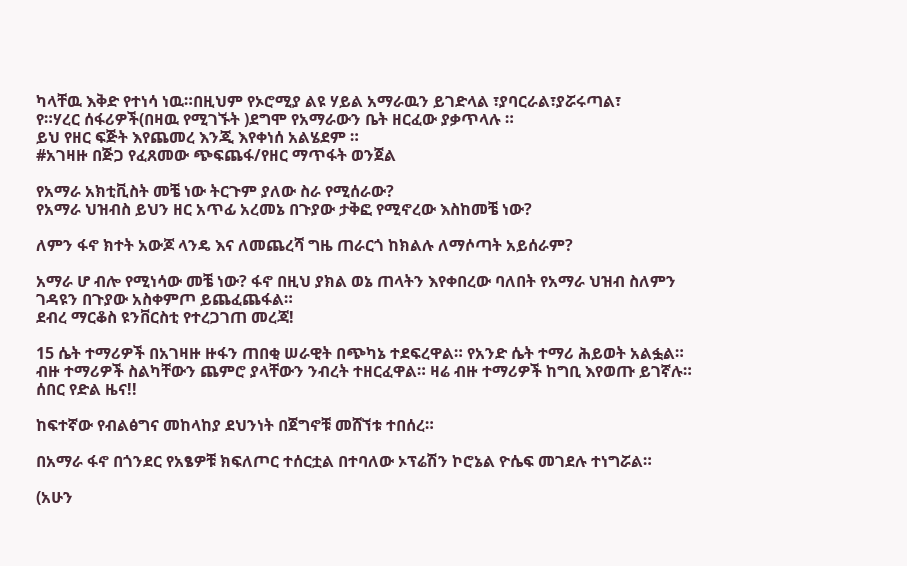ካላቸዉ እቅድ የተነሳ ነዉ።በዚህም የኦሮሚያ ልዩ ሃይል አማራዉን ይገድላል ፣ያባርራል፣ያሯሩጣል፣
የ።ሃረር ሰፋሪዎች(በዛዉ የሚገኙት )ደግሞ የአማራውን ቤት ዘርፈው ያቃጥላሉ ።
ይህ የዘር ፍጅት እየጨመረ እንጂ እየቀነሰ አልሄደም ።
#አገዛዙ በጅጋ የፈጸመው ጭፍጨፋ/የዘር ማጥፋት ወንጀል

የአማራ አክቲቪስት መቼ ነው ትርጉም ያለው ስራ የሚሰራው?
የአማራ ህዝብስ ይህን ዘር አጥፊ አረመኔ በጉያው ታቅፎ የሚኖረው እስከመቼ ነው?

ለምን ፋኖ ክተት አውጆ ላንዴ እና ለመጨረሻ ግዜ ጠራርጎ ከክልሉ ለማሶጣት አይሰራም?

አማራ ሆ ብሎ የሚነሳው መቼ ነው? ፋኖ በዚህ ያክል ወኔ ጠላትን እየቀበረው ባለበት የአማራ ህዝብ ስለምን ገዳዩን በጉያው አስቀምጦ ይጨፈጨፋል።
ደብረ ማርቆስ ዩንቨርስቲ የተረጋገጠ መረጃ!

15 ሴት ተማሪዎች በአገዛዙ ዙፋን ጠበቂ ሠራዊት በጭካኔ ተደፍረዋል። የአንድ ሴት ተማሪ ሕይወት አልፏል። ብዙ ተማሪዎች ስልካቸውን ጨምሮ ያላቸውን ንብረት ተዘርፈዋል። ዛሬ ብዙ ተማሪዎች ከግቢ እየወጡ ይገኛሉ።
ሰበር የድል ዜና!!

ከፍተኛው የብልፅግና መከላከያ ደህንነት በጀግኖቹ መሸኘቱ ተበሰረ።

በአማራ ፋኖ በጎንደር የአፄዎቹ ክፍለጦር ተሰርቷል በተባለው ኦፕሬሽን ኮሮኔል ዮሴፍ መገደሉ ተነግሯል።

(አሁን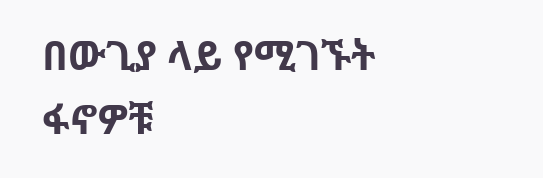በውጊያ ላይ የሚገኙት ፋኖዎቹ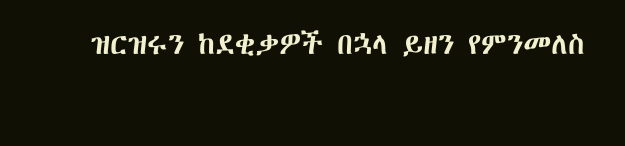ዝርዝሩን ከደቂቃዎች በኋላ ይዘን የምንመለስ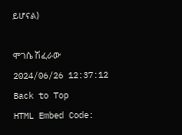ይሆናል)

ሞገሴ ሽፈራው
2024/06/26 12:37:12
Back to Top
HTML Embed Code: